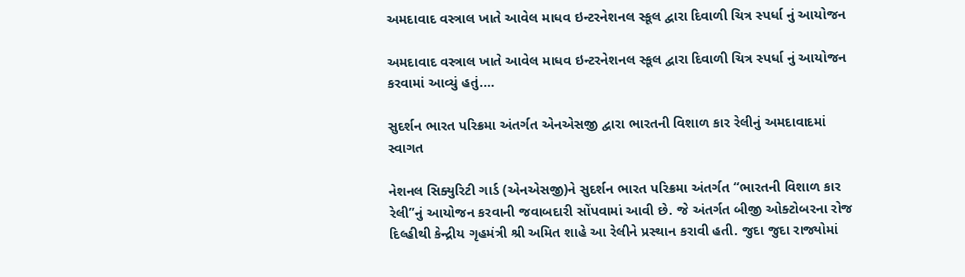અમદાવાદ વસ્ત્રાલ ખાતે આવેલ માધવ ઇન્ટરનેશનલ સ્કૂલ દ્વારા દિવાળી ચિત્ર સ્પર્ધા નું આયોજન

અમદાવાદ વસ્ત્રાલ ખાતે આવેલ માધવ ઇન્ટરનેશનલ સ્કૂલ દ્વારા દિવાળી ચિત્ર સ્પર્ધા નું આયોજન કરવામાં આવ્યું હતું.…

સુદર્શન ભારત પરિક્રમા અંતર્ગત એનએસજી દ્વારા ભારતની વિશાળ કાર રેલીનું અમદાવાદમાં સ્વાગત

નેશનલ સિક્યુરિટી ગાર્ડ (એનએસજી)ને સુદર્શન ભારત પરિક્રમા અંતર્ગત “ભારતની વિશાળ કાર રેલી”નું આયોજન કરવાની જવાબદારી સોંપવામાં આવી છે. જે અંતર્ગત બીજી ઓક્ટોબરના રોજ દિલ્હીથી કેન્દ્રીય ગૃહમંત્રી શ્રી અમિત શાહે આ રેલીને પ્રસ્થાન કરાવી હતી. જુદા જુદા રાજ્યોમાં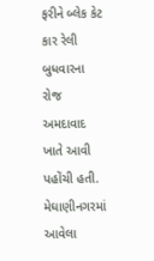ફરીને બ્લેક કેટ કાર રેલી  બુધવારના રોજ અમદાવાદ ખાતે આવી પહોંચી હતી. મેઘાણીનગરમાં આવેલા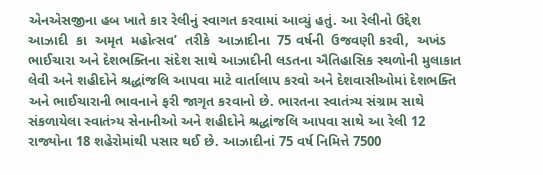એનએસજીના હબ ખાતે કાર રેલીનું સ્વાગત કરવામાં આવ્યું હતું. આ રેલીનો ઉદ્દેશ આઝાદી  કા  અમૃત  મહોત્સવ’  તરીકે  આઝાદીના  75 વર્ષની  ઉજવણી કરવી,  અખંડ ભાઈચારા અને દેશભક્તિના સંદેશ સાથે આઝાદીની લડતના ઐતિહાસિક સ્થળોની મુલાકાત લેવી અને શહીદોને શ્રદ્ધાંજલિ આપવા માટે વાર્તાલાપ કરવો અને દેશવાસીઓમાં દેશભક્તિ અને ભાઈચારાની ભાવનાને ફરી જાગૃત કરવાનો છે. ભારતના સ્વાતંત્ર્ય સંગ્રામ સાથે સંકળાયેલા સ્વાતંત્ર્ય સેનાનીઓ અને શહીદોને શ્રદ્ધાંજલિ આપવા સાથે આ રેલી 12 રાજ્યોના 18 શહેરોમાંથી પસાર થઈ છે. આઝાદીનાં 75 વર્ષ નિમિત્તે 7500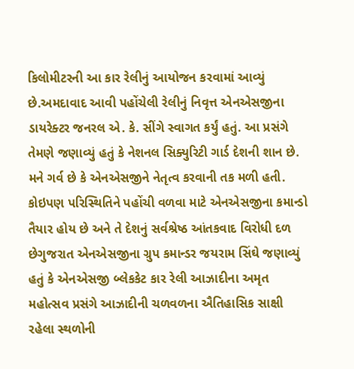કિલોમીટરની આ કાર રેલીનું આયોજન કરવામાં આવ્યું છે.અમદાવાદ આવી પહોંચેલી રેલીનું નિવૃત્ત એનએસજીના ડાયરેક્ટર જનરલ એ. કે. સીંગે સ્વાગત કર્યું હતું. આ પ્રસંગે તેમણે જણાવ્યું હતું કે નેશનલ સિક્યુરિટી ગાર્ડ દેશની શાન છે. મને ગર્વ છે કે એનએસજીને નેતૃત્વ કરવાની તક મળી હતી. કોઇપણ પરિસ્થિતિને પહોંચી વળવા માટે એનએસજીના કમાન્ડો તૈયાર હોય છે અને તે દેશનું સર્વશ્રેષ્ઠ આંતકવાદ વિરોધી દળ છેગુજરાત એનએસજીના ગ્રુપ કમાન્ડર જયરામ સિંઘે જણાવ્યું હતું કે એનએસજી બ્લેકકેટ કાર રેલી આઝાદીના અમૃત મહોત્સવ પ્રસંગે આઝાદીની ચળવળના ઐતિહાસિક સાક્ષી રહેલા સ્થળોની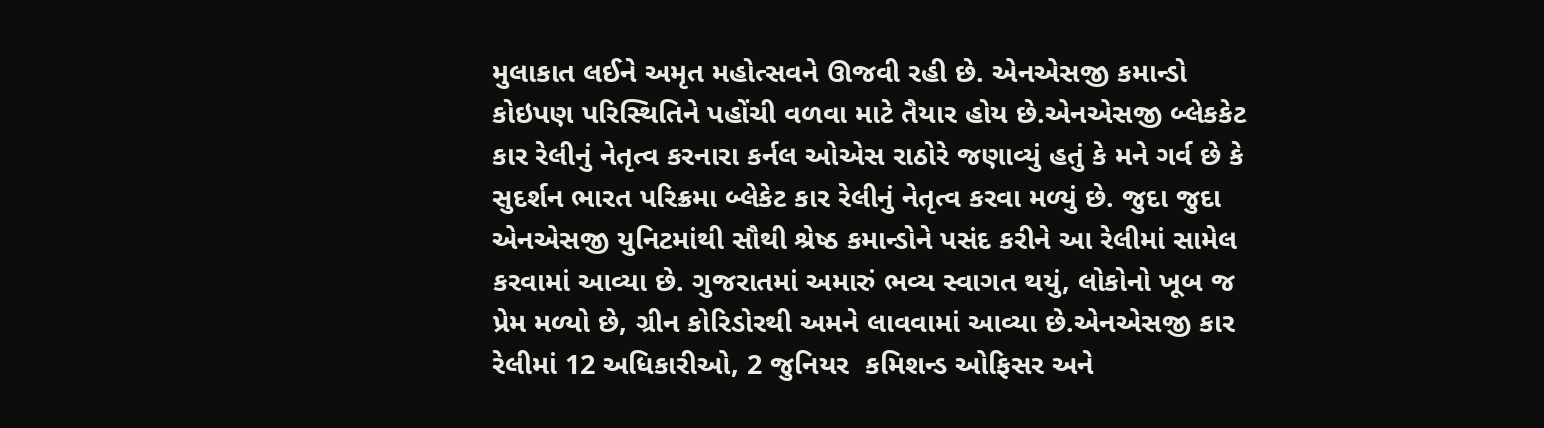મુલાકાત લઈને અમૃત મહોત્સવને ઊજવી રહી છે. એનએસજી કમાન્ડો કોઇપણ પરિસ્થિતિને પહોંચી વળવા માટે તૈયાર હોય છે.એનએસજી બ્લેકકેટ કાર રેલીનું નેતૃત્વ કરનારા કર્નલ ઓએસ રાઠોરે જણાવ્યું હતું કે મને ગર્વ છે કે સુદર્શન ભારત પરિક્રમા બ્લેકેટ કાર રેલીનું નેતૃત્વ કરવા મળ્યું છે. જુદા જુદા એનએસજી યુનિટમાંથી સૌથી શ્રેષ્ઠ કમાન્ડોને પસંદ કરીને આ રેલીમાં સામેલ કરવામાં આવ્યા છે. ગુજરાતમાં અમારું ભવ્ય સ્વાગત થયું, લોકોનો ખૂબ જ પ્રેમ મળ્યો છે, ગ્રીન કોરિડોરથી અમને લાવવામાં આવ્યા છે.એનએસજી કાર રેલીમાં 12 અધિકારીઓ, 2 જુનિયર  કમિશન્ડ ઓફિસર અને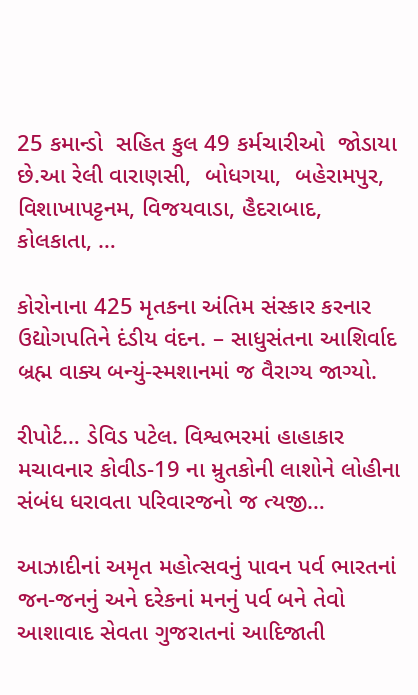25 કમાન્ડો  સહિત કુલ 49 કર્મચારીઓ  જોડાયા છે.આ રેલી વારાણસી,  બોધગયા,  બહેરામપુર, વિશાખાપટ્ટનમ, વિજયવાડા, હૈદરાબાદ, કોલકાતા, …

કોરોનાના 425 મૃતકના અંતિમ સંસ્કાર કરનાર ઉદ્યોગપતિને દંડીય વંદન. – સાધુસંતના આશિર્વાદ બ્રહ્મ વાક્ય બન્યું-સ્મશાનમાં જ વૈરાગ્ય જાગ્યો.

રીપોર્ટ… ડેવિડ પટેલ. વિશ્વભરમાં હાહાકાર મચાવનાર કોવીડ-19 ના મ્રુતકોની લાશોને લોહીના સંબંધ ધરાવતા પરિવારજનો જ ત્યજી…

આઝાદીનાં અમૃત મહોત્સવનું પાવન પર્વ ભારતનાં જન-જનનું અને દરેકનાં મનનું પર્વ બને તેવો આશાવાદ સેવતા ગુજરાતનાં આદિજાતી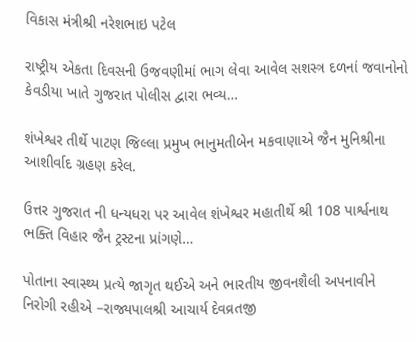વિકાસ મંત્રીશ્રી નરેશભાઇ પટેલ

રાષ્ટ્રીય એકતા દિવસની ઉજવણીમાં ભાગ લેવા આવેલ સશસ્ત્ર દળનાં જવાનોનો કેવડીયા ખાતે ગુજરાત પોલીસ દ્વારા ભવ્ય…

શંખેશ્વર તીર્થે પાટણ જિલ્લા પ્રમુખ ભાનુમતીબેન મકવાણાએ જૈન મુનિશ્રીના આશીર્વાદ ગ્રહણ કરેલ.

ઉત્તર ગુજરાત ની ધન્યધરા પર આવેલ શંખેશ્વર મહાતીર્થે શ્રી 108 પાર્શ્વનાથ ભક્તિ વિહાર જૈન ટ્રસ્ટના પ્રાંગણે…

પોતાના સ્વાસ્થ્ય પ્રત્યે જાગૃત થઈએ અને ભારતીય જીવનશૈલી અપનાવીને નિરોગી રહીએ –રાજ્યપાલશ્રી આચાર્ય દેવવ્રતજી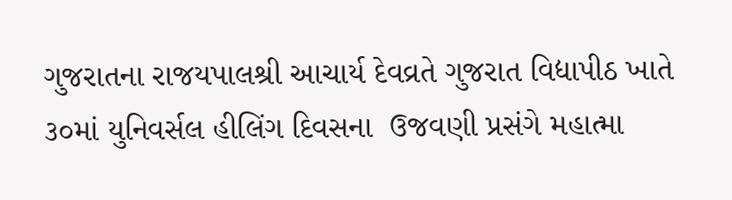ગુજરાતના રાજયપાલશ્રી આચાર્ય દેવવ્રતે ગુજરાત વિદ્યાપીઠ ખાતે ૩૦માં યુનિવર્સલ હીલિંગ દિવસના  ઉજવણી પ્રસંગે મહાત્મા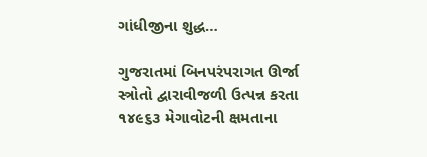ગાંધીજીના શુદ્ધ…

ગુજરાતમાં બિનપરંપરાગત ઊર્જા સ્ત્રોતો દ્વારાવીજળી ઉત્પન્ન કરતા ૧૪૯૬૩ મેગાવોટની ક્ષમતાના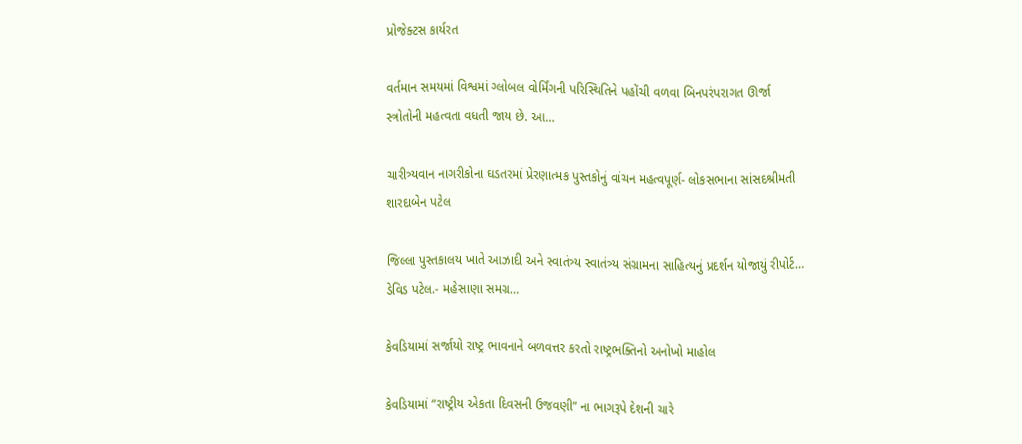પ્રોજેક્ટસ કાર્યરત

વર્તમાન સમયમાં વિશ્વમાં ગ્લોબલ વોર્મિંગની પરિસ્થિતિને પહોંચી વળવા બિનપરંપરાગત ઊર્જા સ્ત્રોતોની મહત્વતા વધતી જાય છે. આ…

ચારીત્ર્યવાન નાગરીકોના ઘડતરમાં પ્રેરણાત્મક પુસ્તકોનું વાંચન મહત્વપૂર્ણ- લોકસભાના સાંસદશ્રીમતી શારદાબેન પટેલ

જિલ્લા પુસ્તકાલય ખાતે આઝાદી અને સ્વાતંત્ર્ય સ્વાતંત્ર્ય સંગ્રામના સાહિત્યનું પ્રદર્શન યોજાયું રીપોર્ટ… ડેવિડ પટેલ.- મહેસાણા સમગ્ર…

કેવડિયામાં સર્જાયો રાષ્ટ્ર ભાવનાને બળવત્તર કરતો રાષ્ટ્રભક્તિનો અનોખો માહોલ

કેવડિયામાં “રાષ્ટ્રીય એકતા દિવસની ઉજવણી” ના ભાગરૂપે દેશની ચારે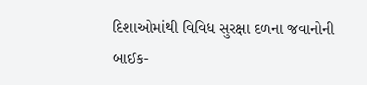દિશાઓમાંથી વિવિધ સુરક્ષા દળના જવાનોની બાઈક-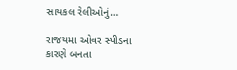સાયકલ રેલીઓનું…

રાજયમા ઓવર સ્પીડના કારણે બનતા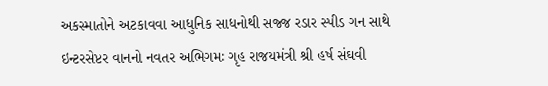અકસ્માતોને અટકાવવા આધુનિક સાધનોથી સજ્જ રડાર સ્પીડ ગન સાથે ઇન્ટરસેપ્ટર વાનનો નવતર અભિગમઃ ગૃહ રાજયમંત્રી શ્રી હર્ષ સંઘવી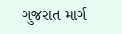ગુજરાત માર્ગ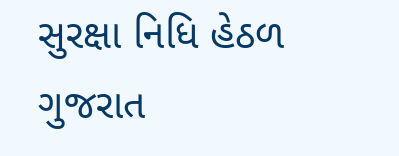સુરક્ષા નિધિ હેઠળ ગુજરાત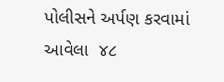પોલીસને અર્પણ કરવામાં આવેલા  ૪૮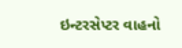ઇન્ટરસેપ્ટર વાહનો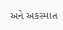અને અકસ્માત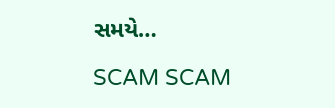સમયે…

SCAM SCAM